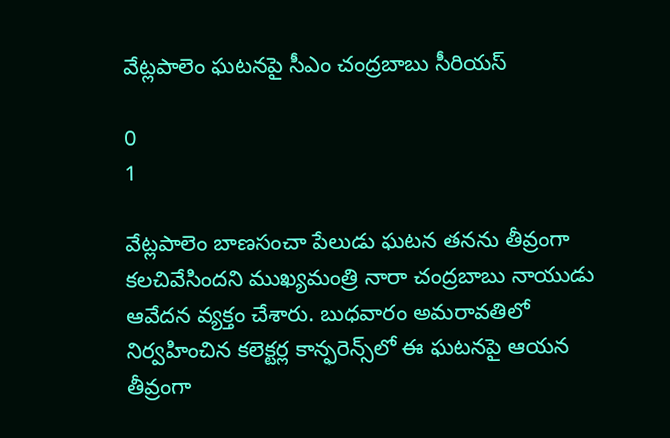వేట్లపాలెం ఘటనపై సీఎం చంద్రబాబు సీరియస్

0
1

వేట్లపాలెం బాణసంచా పేలుడు ఘటన తనను తీవ్రంగా కలచివేసిందని ముఖ్యమంత్రి నారా చంద్రబాబు నాయుడు ఆవేదన వ్యక్తం చేశారు. బుధవారం అమరావతిలో నిర్వహించిన కలెక్టర్ల కాన్ఫరెన్స్‌లో ఈ ఘటనపై ఆయన తీవ్రంగా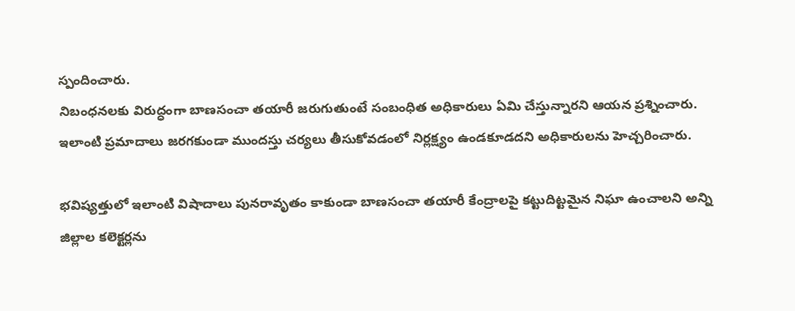స్పందించారు.
నిబంధనలకు విరుద్ధంగా బాణసంచా తయారీ జరుగుతుంటే సంబంధిత అధికారులు ఏమి చేస్తున్నారని ఆయన ప్రశ్నించారు. ఇలాంటి ప్రమాదాలు జరగకుండా ముందస్తు చర్యలు తీసుకోవడంలో నిర్లక్ష్యం ఉండకూడదని అధికారులను హెచ్చరించారు.

భవిష్యత్తులో ఇలాంటి విషాదాలు పునరావృతం కాకుండా బాణసంచా తయారీ కేంద్రాలపై కట్టుదిట్టమైన నిఘా ఉంచాలని అన్ని జిల్లాల కలెక్టర్లను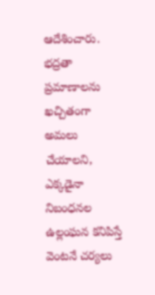ఆదేశించారు. భద్రతా ప్రమాణాలను ఖచ్చితంగా అమలు చేయాలని, ఎక్కడైనా నిబంధనల ఉల్లంఘన కనిపిస్తే వెంటనే చర్యలు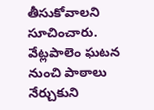తీసుకోవాలని సూచించారు.
వేట్లపాలెం ఘటన నుంచి పాఠాలు నేర్చుకుని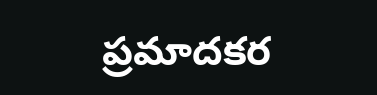ప్రమాదకర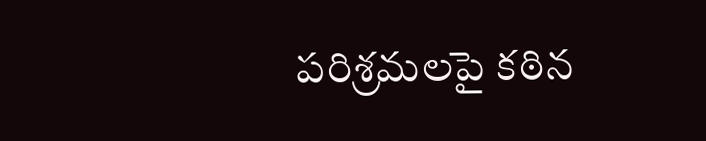పరిశ్రమలపై కఠిన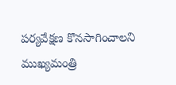పర్యవేక్షణ కొనసాగించాలని ముఖ్యమంత్రి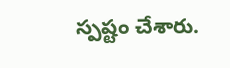స్పష్టం చేశారు.